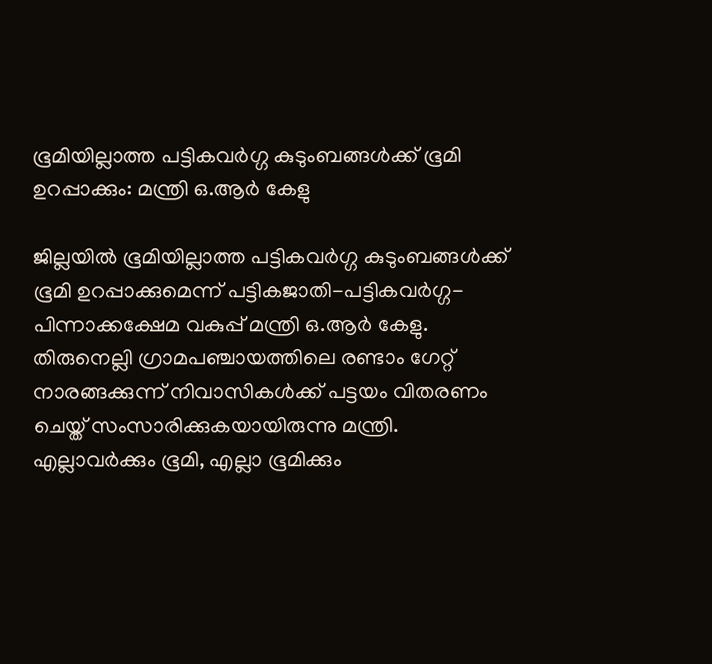ഭൂമിയില്ലാത്ത പട്ടികവര്‍ഗ്ഗ കുടുംബങ്ങള്‍ക്ക് ഭൂമി ഉറപ്പാക്കും: മന്ത്രി ഒ.ആര്‍ കേളു

ജില്ലയില്‍ ഭൂമിയില്ലാത്ത പട്ടികവര്‍ഗ്ഗ കുടുംബങ്ങള്‍ക്ക് ഭൂമി ഉറപ്പാക്കുമെന്ന് പട്ടികജാതി-പട്ടികവര്‍ഗ്ഗ-പിന്നാക്കക്ഷേമ വകുപ്പ് മന്ത്രി ഒ.ആര്‍ കേളു. തിരുനെല്ലി ഗ്രാമപഞ്ചായത്തിലെ രണ്ടാം ഗേറ്റ് നാരങ്ങക്കുന്ന് നിവാസികള്‍ക്ക് പട്ടയം വിതരണം ചെയ്ത് സംസാരിക്കുകയായിരുന്നു മന്ത്രി. എല്ലാവര്‍ക്കും ഭൂമി, എല്ലാ ഭൂമിക്കും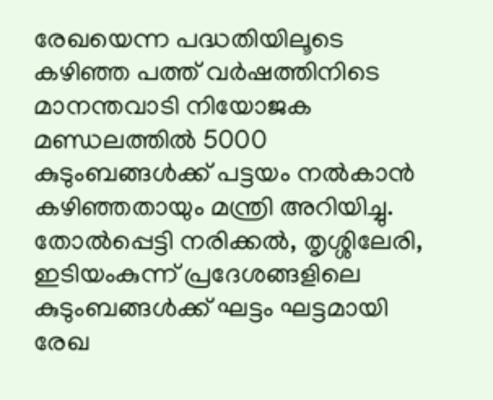രേഖയെന്ന പദ്ധതിയിലൂടെ കഴിഞ്ഞ പത്ത് വര്‍ഷത്തിനിടെ മാനന്തവാടി നിയോജക മണ്ഡലത്തില്‍ 5000 കുടുംബങ്ങള്‍ക്ക് പട്ടയം നല്‍കാന്‍ കഴിഞ്ഞതായും മന്ത്രി അറിയിച്ചു. തോല്‍പ്പെട്ടി നരിക്കല്‍, തൃശ്ശിലേരി, ഇടിയംകുന്ന് പ്രദേശങ്ങളിലെ കുടുംബങ്ങള്‍ക്ക് ഘട്ടം ഘട്ടമായി രേഖ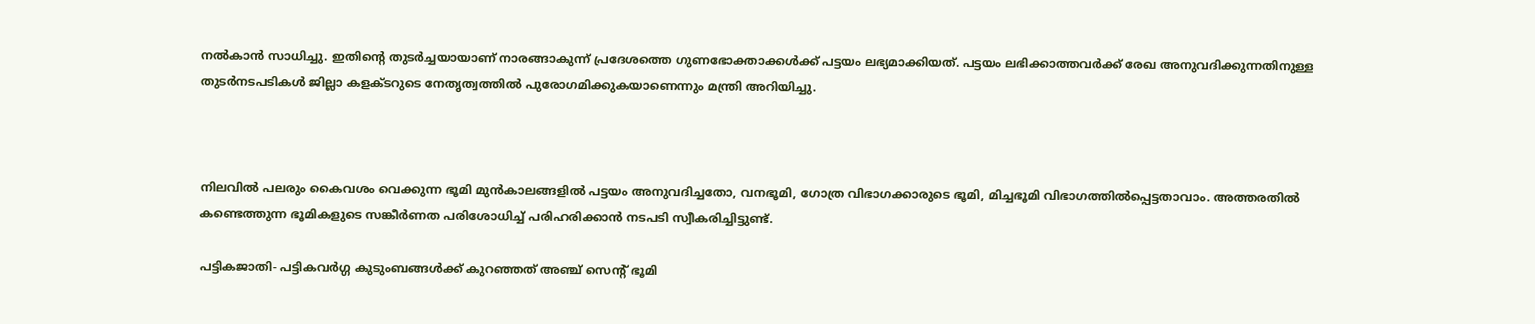നല്‍കാന്‍ സാധിച്ചു. ഇതിന്റെ തുടര്‍ച്ചയായാണ് നാരങ്ങാകുന്ന് പ്രദേശത്തെ ഗുണഭോക്താക്കള്‍ക്ക് പട്ടയം ലഭ്യമാക്കിയത്. പട്ടയം ലഭിക്കാത്തവര്‍ക്ക് രേഖ അനുവദിക്കുന്നതിനുള്ള തുടര്‍നടപടികള്‍ ജില്ലാ കളക്ടറുടെ നേതൃത്വത്തില്‍ പുരോഗമിക്കുകയാണെന്നും മന്ത്രി അറിയിച്ചു.



നിലവില്‍ പലരും കൈവശം വെക്കുന്ന ഭൂമി മുന്‍കാലങ്ങളില്‍ പട്ടയം അനുവദിച്ചതോ, വനഭൂമി, ഗോത്ര വിഭാഗക്കാരുടെ ഭൂമി, മിച്ചഭൂമി വിഭാഗത്തില്‍പ്പെട്ടതാവാം. അത്തരതില്‍ കണ്ടെത്തുന്ന ഭൂമികളുടെ സങ്കീര്‍ണത പരിശോധിച്ച് പരിഹരിക്കാന്‍ നടപടി സ്വീകരിച്ചിട്ടുണ്ട്.

പട്ടികജാതി- പട്ടികവര്‍ഗ്ഗ കുടുംബങ്ങള്‍ക്ക് കുറഞ്ഞത് അഞ്ച് സെന്റ് ഭൂമി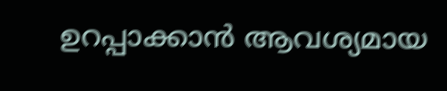ഉറപ്പാക്കാന്‍ ആവശ്യമായ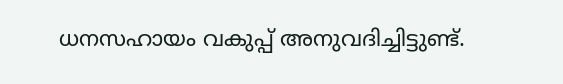ധനസഹായം വകുപ്പ് അനുവദിച്ചിട്ടുണ്ട്.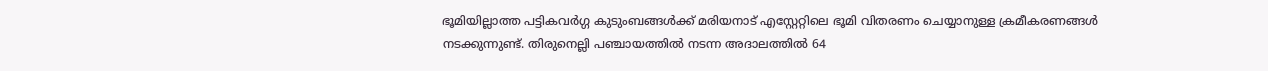ഭൂമിയില്ലാത്ത പട്ടികവര്‍ഗ്ഗ കുടുംബങ്ങള്‍ക്ക് മരിയനാട് എസ്റ്റേറ്റിലെ ഭൂമി വിതരണം ചെയ്യാനുള്ള ക്രമീകരണങ്ങള്‍ നടക്കുന്നുണ്ട്. തിരുനെല്ലി പഞ്ചായത്തില്‍ നടന്ന അദാലത്തില്‍ 64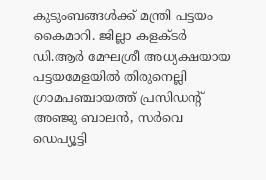കുടുംബങ്ങള്‍ക്ക് മന്ത്രി പട്ടയം കൈമാറി. ജില്ലാ കളക്ടര്‍ ഡി.ആര്‍ മേഘശ്രീ അധ്യക്ഷയായ പട്ടയമേളയില്‍ തിരുനെല്ലി ഗ്രാമപഞ്ചായത്ത് പ്രസിഡന്റ് അഞ്ജു ബാലന്‍, സര്‍വെ ഡെപ്യൂട്ടി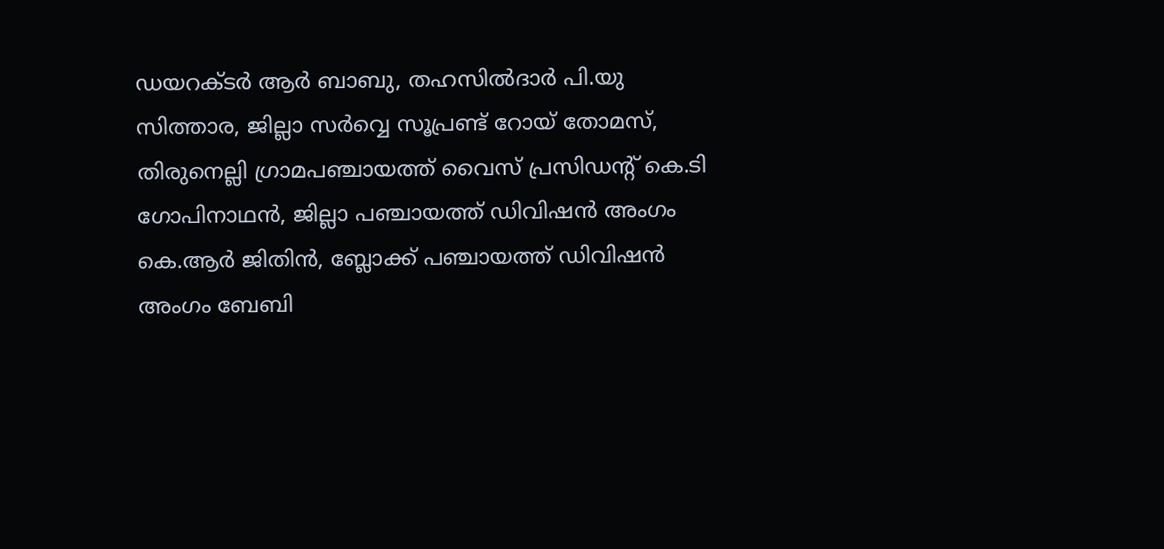ഡയറക്ടര്‍ ആര്‍ ബാബു, തഹസില്‍ദാര്‍ പി.യു സിത്താര, ജില്ലാ സര്‍വ്വെ സൂപ്രണ്ട് റോയ് തോമസ്, തിരുനെല്ലി ഗ്രാമപഞ്ചായത്ത് വൈസ് പ്രസിഡന്റ് കെ.ടി ഗോപിനാഥന്‍, ജില്ലാ പഞ്ചായത്ത് ഡിവിഷന്‍ അംഗം കെ.ആര്‍ ജിതിന്‍, ബ്ലോക്ക് പഞ്ചായത്ത് ഡിവിഷന്‍ അംഗം ബേബി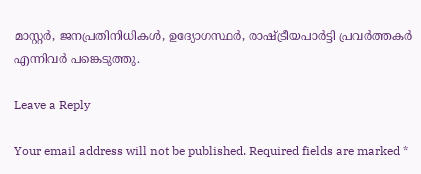മാസ്റ്റര്‍, ജനപ്രതിനിധികള്‍, ഉദ്യോഗസ്ഥര്‍, രാഷ്ട്രീയപാര്‍ട്ടി പ്രവര്‍ത്തകര്‍ എന്നിവര്‍ പങ്കെടുത്തു.

Leave a Reply

Your email address will not be published. Required fields are marked *